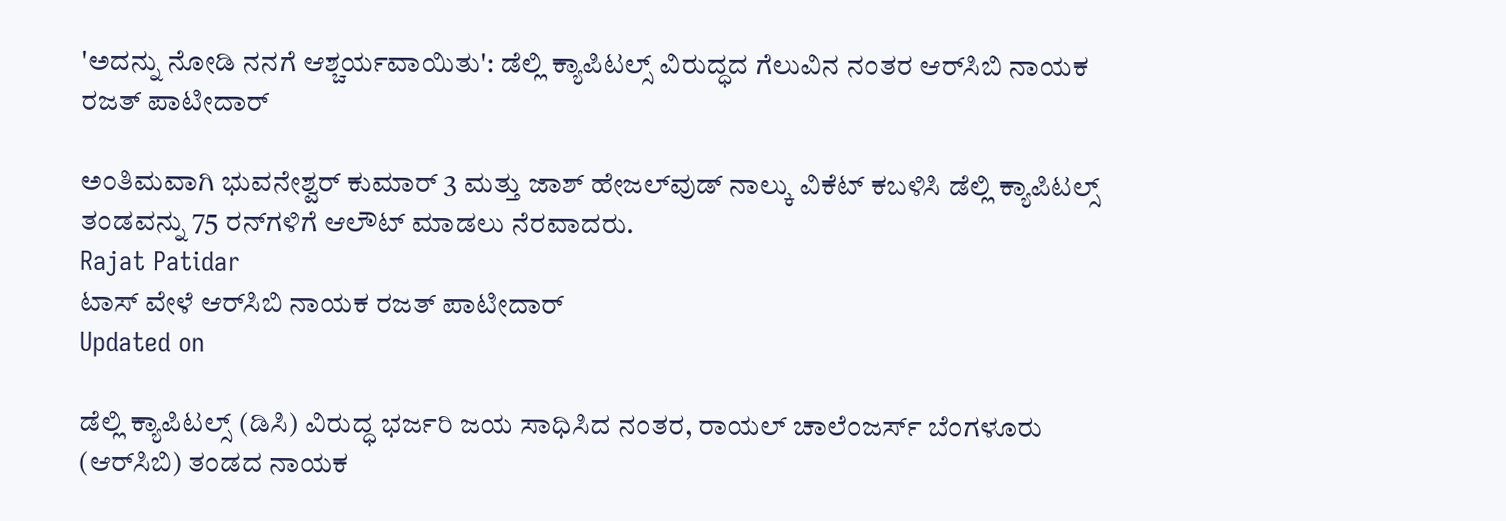'ಅದನ್ನು ನೋಡಿ ನನಗೆ ಆಶ್ಚರ್ಯವಾಯಿತು': ಡೆಲ್ಲಿ ಕ್ಯಾಪಿಟಲ್ಸ್ ವಿರುದ್ಧದ ಗೆಲುವಿನ ನಂತರ ಆರ್‌ಸಿಬಿ ನಾಯಕ ರಜತ್ ಪಾಟೀದಾರ್

ಅಂತಿಮವಾಗಿ ಭುವನೇಶ್ವರ್ ಕುಮಾರ್ 3 ಮತ್ತು ಜಾಶ್ ಹೇಜಲ್‌ವುಡ್ ನಾಲ್ಕು ವಿಕೆಟ್ ಕಬಳಿಸಿ ಡೆಲ್ಲಿ ಕ್ಯಾಪಿಟಲ್ಸ್ ತಂಡವನ್ನು 75 ರನ್‌ಗಳಿಗೆ ಆಲೌಟ್ ಮಾಡಲು ನೆರವಾದರು.
Rajat Patidar
ಟಾಸ್ ವೇಳೆ ಆರ್‌ಸಿಬಿ ನಾಯಕ ರಜತ್ ಪಾಟೀದಾರ್
Updated on

ಡೆಲ್ಲಿ ಕ್ಯಾಪಿಟಲ್ಸ್ (ಡಿಸಿ) ವಿರುದ್ಧ ಭರ್ಜರಿ ಜಯ ಸಾಧಿಸಿದ ನಂತರ, ರಾಯಲ್ ಚಾಲೆಂಜರ್ಸ್ ಬೆಂಗಳೂರು (ಆರ್‌ಸಿಬಿ) ತಂಡದ ನಾಯಕ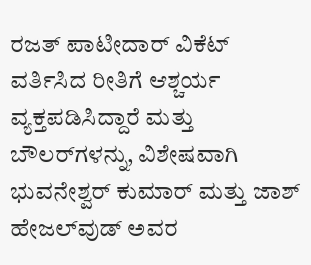ರಜತ್ ಪಾಟೀದಾರ್ ವಿಕೆಟ್ ವರ್ತಿಸಿದ ರೀತಿಗೆ ಆಶ್ಚರ್ಯ ವ್ಯಕ್ತಪಡಿಸಿದ್ದಾರೆ ಮತ್ತು ಬೌಲರ್‌ಗಳನ್ನು, ವಿಶೇಷವಾಗಿ ಭುವನೇಶ್ವರ್ ಕುಮಾರ್ ಮತ್ತು ಜಾಶ್ ಹೇಜಲ್‌ವುಡ್ ಅವರ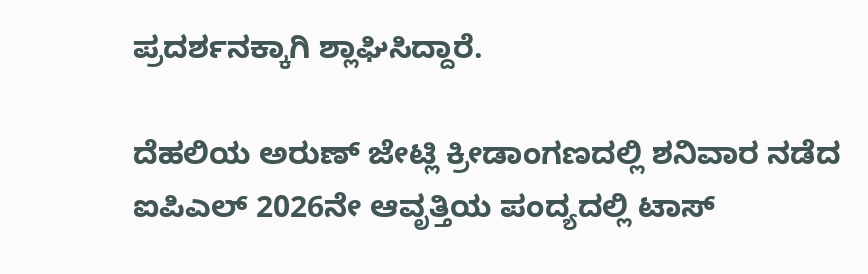ಪ್ರದರ್ಶನಕ್ಕಾಗಿ ಶ್ಲಾಘಿಸಿದ್ದಾರೆ.

ದೆಹಲಿಯ ಅರುಣ್ ಜೇಟ್ಲಿ ಕ್ರೀಡಾಂಗಣದಲ್ಲಿ ಶನಿವಾರ ನಡೆದ ಐಪಿಎಲ್ 2026ನೇ ಆವೃತ್ತಿಯ ಪಂದ್ಯದಲ್ಲಿ ಟಾಸ್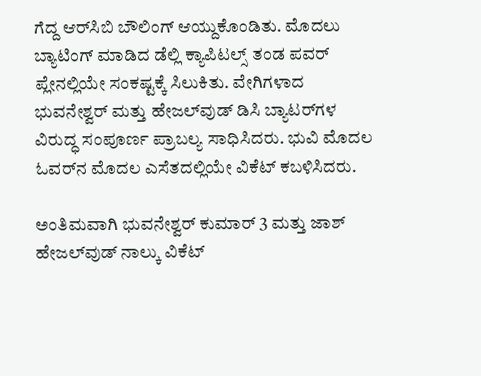ಗೆದ್ದ ಆರ್‌ಸಿಬಿ ಬೌಲಿಂಗ್ ಆಯ್ದುಕೊಂಡಿತು. ಮೊದಲು ಬ್ಯಾಟಿಂಗ್ ಮಾಡಿದ ಡೆಲ್ಲಿ ಕ್ಯಾಪಿಟಲ್ಸ್ ತಂಡ ಪವರ್ ಪ್ಲೇನಲ್ಲಿಯೇ ಸಂಕಷ್ಟಕ್ಕೆ ಸಿಲುಕಿತು. ವೇಗಿಗಳಾದ ಭುವನೇಶ್ವರ್ ಮತ್ತು ಹೇಜಲ್‌ವುಡ್ ಡಿಸಿ ಬ್ಯಾಟರ್‌ಗಳ ವಿರುದ್ಧ ಸಂಪೂರ್ಣ ಪ್ರಾಬಲ್ಯ ಸಾಧಿಸಿದರು. ಭುವಿ ಮೊದಲ ಓವರ್‌ನ ಮೊದಲ ಎಸೆತದಲ್ಲಿಯೇ ವಿಕೆಟ್ ಕಬಳಿಸಿದರು.

ಅಂತಿಮವಾಗಿ ಭುವನೇಶ್ವರ್ ಕುಮಾರ್ 3 ಮತ್ತು ಜಾಶ್ ಹೇಜಲ್‌ವುಡ್ ನಾಲ್ಕು ವಿಕೆಟ್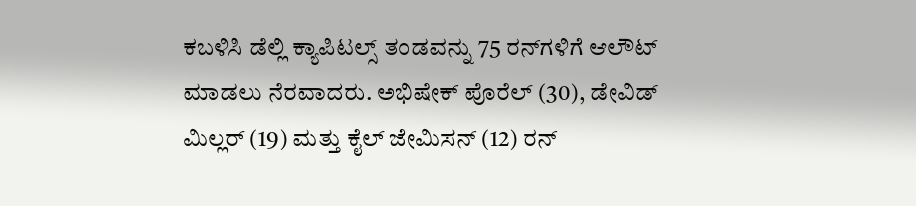ಕಬಳಿಸಿ ಡೆಲ್ಲಿ ಕ್ಯಾಪಿಟಲ್ಸ್ ತಂಡವನ್ನು 75 ರನ್‌ಗಳಿಗೆ ಆಲೌಟ್ ಮಾಡಲು ನೆರವಾದರು. ಅಭಿಷೇಕ್ ಪೊರೆಲ್ (30), ಡೇವಿಡ್ ಮಿಲ್ಲರ್ (19) ಮತ್ತು ಕೈಲ್ ಜೇಮಿಸನ್ (12) ರನ್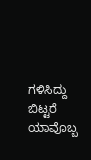ಗಳಿಸಿದ್ದು ಬಿಟ್ಟರೆ ಯಾವೊಬ್ಬ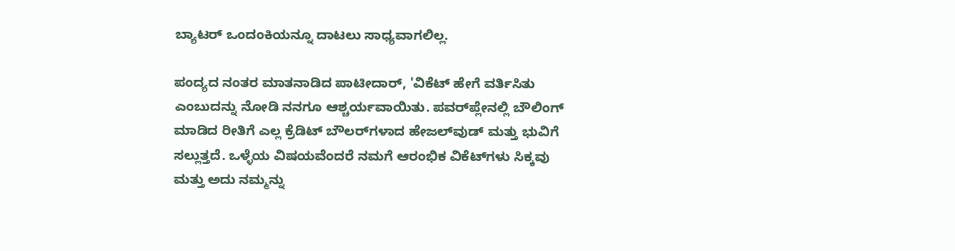ಬ್ಯಾಟರ್ ಒಂದಂಕಿಯನ್ನೂ ದಾಟಲು ಸಾಧ್ಯವಾಗಲಿಲ್ಲ.

ಪಂದ್ಯದ ನಂತರ ಮಾತನಾಡಿದ ಪಾಟೀದಾರ್, 'ವಿಕೆಟ್ ಹೇಗೆ ವರ್ತಿಸಿತು ಎಂಬುದನ್ನು ನೋಡಿ ನನಗೂ ಆಶ್ಚರ್ಯವಾಯಿತು. ಪವರ್‌ಪ್ಲೇನಲ್ಲಿ ಬೌಲಿಂಗ್ ಮಾಡಿದ ರೀತಿಗೆ ಎಲ್ಲ ಕ್ರೆಡಿಟ್ ಬೌಲರ್‌ಗಳಾದ ಹೇಜಲ್‌ವುಡ್ ಮತ್ತು ಭುವಿಗೆ ಸಲ್ಲುತ್ತದೆ. ಒಳ್ಳೆಯ ವಿಷಯವೆಂದರೆ ನಮಗೆ ಆರಂಭಿಕ ವಿಕೆಟ್‌ಗಳು ಸಿಕ್ಕವು ಮತ್ತು ಅದು ನಮ್ಮನ್ನು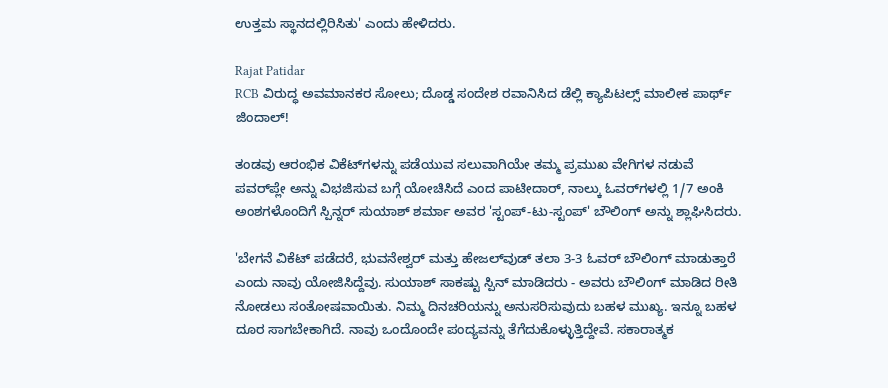ಉತ್ತಮ ಸ್ಥಾನದಲ್ಲಿರಿಸಿತು' ಎಂದು ಹೇಳಿದರು.

Rajat Patidar
RCB ವಿರುದ್ಧ ಅವಮಾನಕರ ಸೋಲು; ದೊಡ್ಡ ಸಂದೇಶ ರವಾನಿಸಿದ ಡೆಲ್ಲಿ ಕ್ಯಾಪಿಟಲ್ಸ್ ಮಾಲೀಕ ಪಾರ್ಥ್ ಜಿಂದಾಲ್!

ತಂಡವು ಆರಂಭಿಕ ವಿಕೆಟ್‌ಗಳನ್ನು ಪಡೆಯುವ ಸಲುವಾಗಿಯೇ ತಮ್ಮ ಪ್ರಮುಖ ವೇಗಿಗಳ ನಡುವೆ ಪವರ್‌ಪ್ಲೇ ಅನ್ನು ವಿಭಜಿಸುವ ಬಗ್ಗೆ ಯೋಚಿಸಿದೆ ಎಂದ ಪಾಟೀದಾರ್, ನಾಲ್ಕು ಓವರ್‌ಗಳಲ್ಲಿ 1/7 ಅಂಕಿ ಅಂಶಗಳೊಂದಿಗೆ ಸ್ಪಿನ್ನರ್ ಸುಯಾಶ್ ಶರ್ಮಾ ಅವರ 'ಸ್ಟಂಪ್-ಟು-ಸ್ಟಂಪ್' ಬೌಲಿಂಗ್ ಅನ್ನು ಶ್ಲಾಘಿಸಿದರು.

'ಬೇಗನೆ ವಿಕೆಟ್ ಪಡೆದರೆ, ಭುವನೇಶ್ವರ್ ಮತ್ತು ಹೇಜಲ್‌ವುಡ್ ತಲಾ 3-3 ಓವರ್ ಬೌಲಿಂಗ್ ಮಾಡುತ್ತಾರೆ ಎಂದು ನಾವು ಯೋಜಿಸಿದ್ದೆವು. ಸುಯಾಶ್ ಸಾಕಷ್ಟು ಸ್ಪಿನ್ ಮಾಡಿದರು - ಅವರು ಬೌಲಿಂಗ್ ಮಾಡಿದ ರೀತಿ ನೋಡಲು ಸಂತೋಷವಾಯಿತು. ನಿಮ್ಮ ದಿನಚರಿಯನ್ನು ಅನುಸರಿಸುವುದು ಬಹಳ ಮುಖ್ಯ. ಇನ್ನೂ ಬಹಳ ದೂರ ಸಾಗಬೇಕಾಗಿದೆ. ನಾವು ಒಂದೊಂದೇ ಪಂದ್ಯವನ್ನು ತೆಗೆದುಕೊಳ್ಳುತ್ತಿದ್ದೇವೆ. ಸಕಾರಾತ್ಮಕ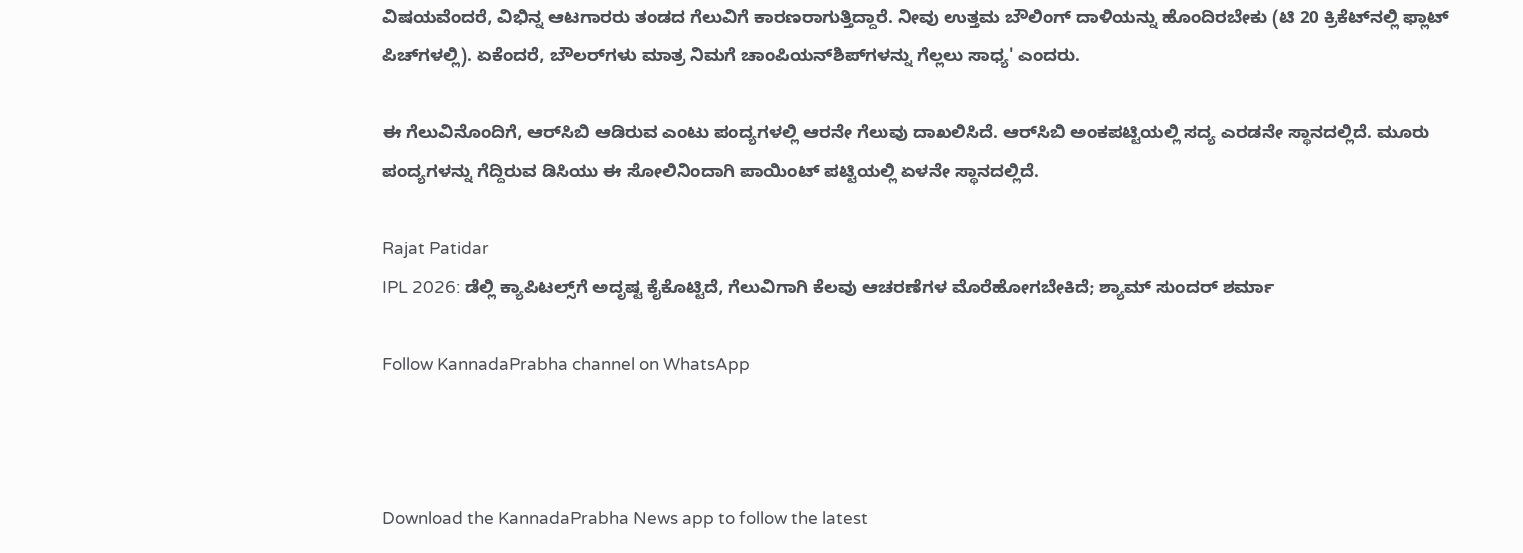ವಿಷಯವೆಂದರೆ, ವಿಭಿನ್ನ ಆಟಗಾರರು ತಂಡದ ಗೆಲುವಿಗೆ ಕಾರಣರಾಗುತ್ತಿದ್ದಾರೆ. ನೀವು ಉತ್ತಮ ಬೌಲಿಂಗ್ ದಾಳಿಯನ್ನು ಹೊಂದಿರಬೇಕು (ಟಿ 20 ಕ್ರಿಕೆಟ್‌ನಲ್ಲಿ ಫ್ಲಾಟ್ ಪಿಚ್‌ಗಳಲ್ಲಿ). ಏಕೆಂದರೆ, ಬೌಲರ್‌ಗಳು ಮಾತ್ರ ನಿಮಗೆ ಚಾಂಪಿಯನ್‌ಶಿಪ್‌ಗಳನ್ನು ಗೆಲ್ಲಲು ಸಾಧ್ಯ' ಎಂದರು.

ಈ ಗೆಲುವಿನೊಂದಿಗೆ, ಆರ್‌ಸಿಬಿ ಆಡಿರುವ ಎಂಟು ಪಂದ್ಯಗಳಲ್ಲಿ ಆರನೇ ಗೆಲುವು ದಾಖಲಿಸಿದೆ. ಆರ್‌ಸಿಬಿ ಅಂಕಪಟ್ಟಿಯಲ್ಲಿ ಸದ್ಯ ಎರಡನೇ ಸ್ಥಾನದಲ್ಲಿದೆ. ಮೂರು ಪಂದ್ಯಗಳನ್ನು ಗೆದ್ದಿರುವ ಡಿಸಿಯು ಈ ಸೋಲಿನಿಂದಾಗಿ ಪಾಯಿಂಟ್ ಪಟ್ಟಿಯಲ್ಲಿ ಏಳನೇ ಸ್ಥಾನದಲ್ಲಿದೆ.

Rajat Patidar
IPL 2026: ಡೆಲ್ಲಿ ಕ್ಯಾಪಿಟಲ್ಸ್‌ಗೆ ಅದೃಷ್ಟ ಕೈಕೊಟ್ಟಿದೆ, ಗೆಲುವಿಗಾಗಿ ಕೆಲವು ಆಚರಣೆಗಳ ಮೊರೆಹೋಗಬೇಕಿದೆ; ಶ್ಯಾಮ್ ಸುಂದರ್ ಶರ್ಮಾ

Follow KannadaPrabha channel on WhatsApp



Download the KannadaPrabha News app to follow the latest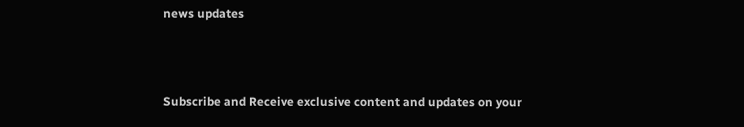news updates



Subscribe and Receive exclusive content and updates on your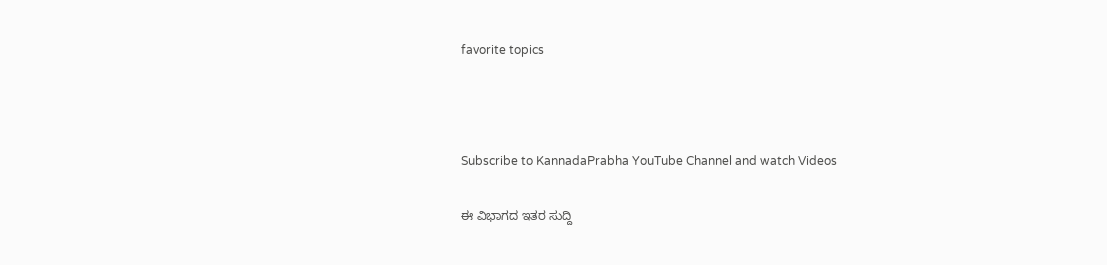favorite topics



Subscribe to KannadaPrabha YouTube Channel and watch Videos

ಈ ವಿಭಾಗದ ಇತರ ಸುದ್ದಿ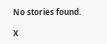No stories found.

X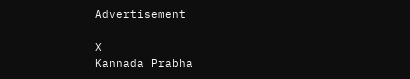Advertisement

X
Kannada Prabha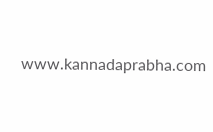www.kannadaprabha.com